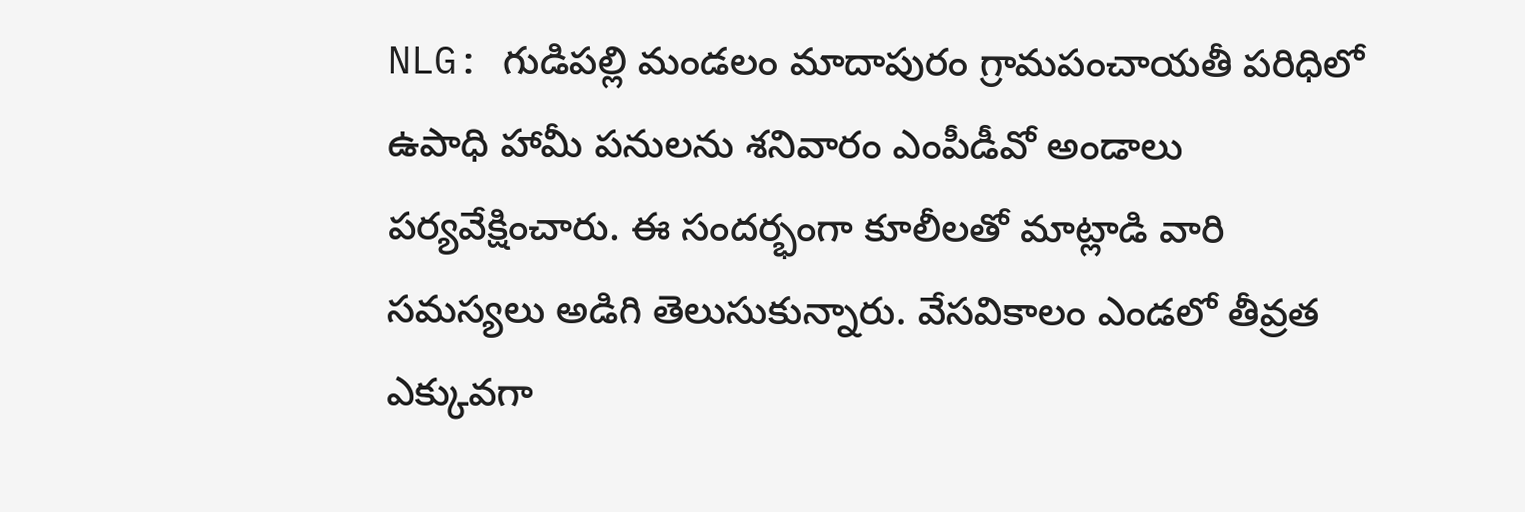NLG: గుడిపల్లి మండలం మాదాపురం గ్రామపంచాయతీ పరిధిలో ఉపాధి హామీ పనులను శనివారం ఎంపీడీవో అండాలు పర్యవేక్షించారు. ఈ సందర్భంగా కూలీలతో మాట్లాడి వారి సమస్యలు అడిగి తెలుసుకున్నారు. వేసవికాలం ఎండలో తీవ్రత ఎక్కువగా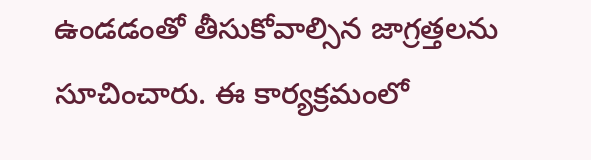ఉండడంతో తీసుకోవాల్సిన జాగ్రత్తలను సూచించారు. ఈ కార్యక్రమంలో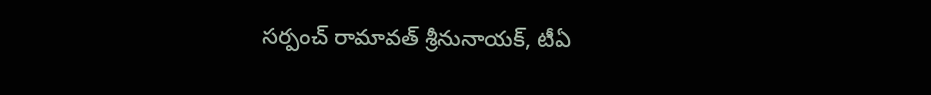సర్పంచ్ రామావత్ శ్రీనునాయక్, టీఏ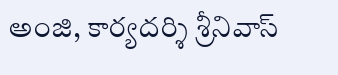అంజి, కార్యదర్శి శ్రీనివాస్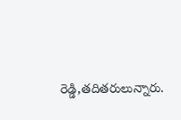రెడ్డి,తదితరులున్నారు.